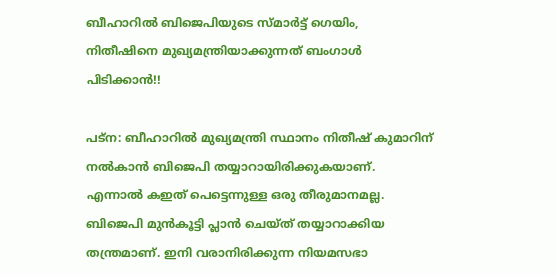ബീഹാറില്‍ ബിജെപിയുടെ സ്മാര്‍ട്ട് ഗെയിം, നിതീഷിനെ മുഖ്യമന്ത്രിയാക്കുന്നത് ബംഗാള്‍ പിടിക്കാന്‍!!

പട്‌ന: ബീഹാറില്‍ മുഖ്യമന്ത്രി സ്ഥാനം നിതീഷ് കുമാറിന് നല്‍കാന്‍ ബിജെപി തയ്യാറായിരിക്കുകയാണ്. എന്നാല്‍ കഇത് പെട്ടെന്നുള്ള ഒരു തീരുമാനമല്ല. ബിജെപി മുന്‍കൂട്ടി പ്ലാന്‍ ചെയ്ത് തയ്യാറാക്കിയ തന്ത്രമാണ്. ഇനി വരാനിരിക്കുന്ന നിയമസഭാ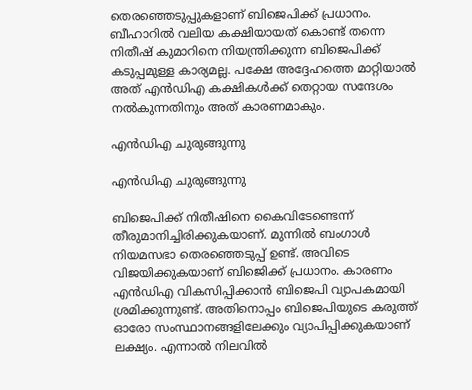തെരഞ്ഞെടുപ്പുകളാണ് ബിജെപിക്ക് പ്രധാനം. ബീഹാറില്‍ വലിയ കക്ഷിയായത് കൊണ്ട് തന്നെ നിതീഷ് കുമാറിനെ നിയന്ത്രിക്കുന്ന ബിജെപിക്ക് കടുപ്പമുള്ള കാര്യമല്ല. പക്ഷേ അദ്ദേഹത്തെ മാറ്റിയാല്‍ അത് എന്‍ഡിഎ കക്ഷികള്‍ക്ക് തെറ്റായ സന്ദേശം നല്‍കുന്നതിനും അത് കാരണമാകും.

എന്‍ഡിഎ ചുരുങ്ങുന്നു

എന്‍ഡിഎ ചുരുങ്ങുന്നു

ബിജെപിക്ക് നിതീഷിനെ കൈവിടേണ്ടെന്ന് തീരുമാനിച്ചിരിക്കുകയാണ്. മുന്നില്‍ ബംഗാള്‍ നിയമസഭാ തെരഞ്ഞെടുപ്പ് ഉണ്ട്. അവിടെ വിജയിക്കുകയാണ് ബിജെിക്ക് പ്രധാനം. കാരണം എന്‍ഡിഎ വികസിപ്പിക്കാന്‍ ബിജെപി വ്യാപകമായി ശ്രമിക്കുന്നുണ്ട്. അതിനൊപ്പം ബിജെപിയുടെ കരുത്ത് ഓരോ സംസ്ഥാനങ്ങളിലേക്കും വ്യാപിപ്പിക്കുകയാണ് ലക്ഷ്യം. എന്നാല്‍ നിലവില്‍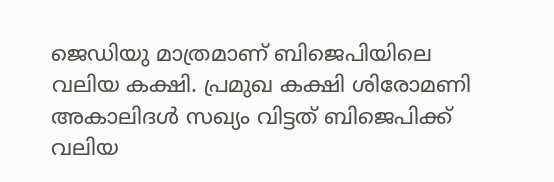ജെഡിയു മാത്രമാണ് ബിജെപിയിലെ വലിയ കക്ഷി. പ്രമുഖ കക്ഷി ശിരോമണി അകാലിദള്‍ സഖ്യം വിട്ടത് ബിജെപിക്ക് വലിയ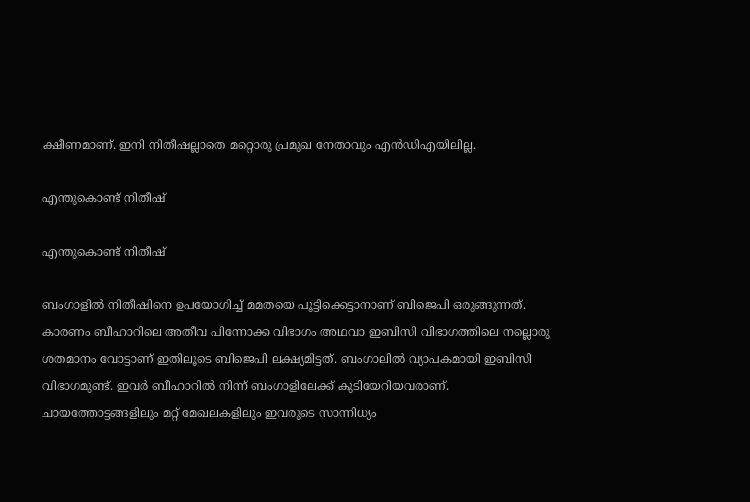ക്ഷീണമാണ്. ഇനി നിതീഷല്ലാതെ മറ്റൊരു പ്രമുഖ നേതാവും എന്‍ഡിഎയിലില്ല.

എന്തുകൊണ്ട് നിതീഷ്

എന്തുകൊണ്ട് നിതീഷ്

ബംഗാളില്‍ നിതീഷിനെ ഉപയോഗിച്ച് മമതയെ പൂട്ടിക്കെട്ടാനാണ് ബിജെപി ഒരുങ്ങുന്നത്. കാരണം ബീഹാറിലെ അതീവ പിന്നോക്ക വിഭാഗം അഥവാ ഇബിസി വിഭാഗത്തിലെ നല്ലൊരു ശതമാനം വോട്ടാണ് ഇതിലൂടെ ബിജെപി ലക്ഷ്യമിട്ടത്. ബംഗാലില്‍ വ്യാപകമായി ഇബിസി വിഭാഗമുണ്ട്. ഇവര്‍ ബീഹാറില്‍ നിന്ന് ബംഗാളിലേക്ക് കുടിയേറിയവരാണ്. ചായത്തോട്ടങ്ങളിലും മറ്റ് മേഖലകളിലും ഇവരുടെ സാന്നിധ്യം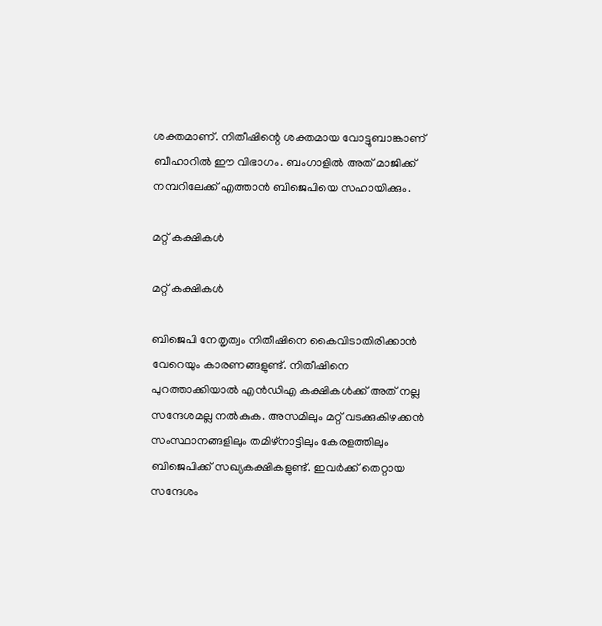ശക്തമാണ്. നിതീഷിന്റെ ശക്തമായ വോട്ടുബാങ്കാണ് ബീഹാറില്‍ ഈ വിഭാഗം. ബംഗാളില്‍ അത് മാജിക്ക് നമ്പറിലേക്ക് എത്താന്‍ ബിജെപിയെ സഹായിക്കും.

മറ്റ് കക്ഷികള്‍

മറ്റ് കക്ഷികള്‍

ബിജെപി നേതൃത്വം നിതീഷിനെ കൈവിടാതിരിക്കാന്‍ വേറെയും കാരണങ്ങളുണ്ട്. നിതീഷിനെ പുറത്താക്കിയാല്‍ എന്‍ഡിഎ കക്ഷികള്‍ക്ക് അത് നല്ല സന്ദേശമല്ല നല്‍കുക. അസമിലും മറ്റ് വടക്കുകിഴക്കന്‍ സംസ്ഥാനങ്ങളിലും തമിഴ്‌നാട്ടിലും കേരളത്തിലും ബിജെപിക്ക് സഖ്യകക്ഷികളുണ്ട്. ഇവര്‍ക്ക് തെറ്റായ സന്ദേശം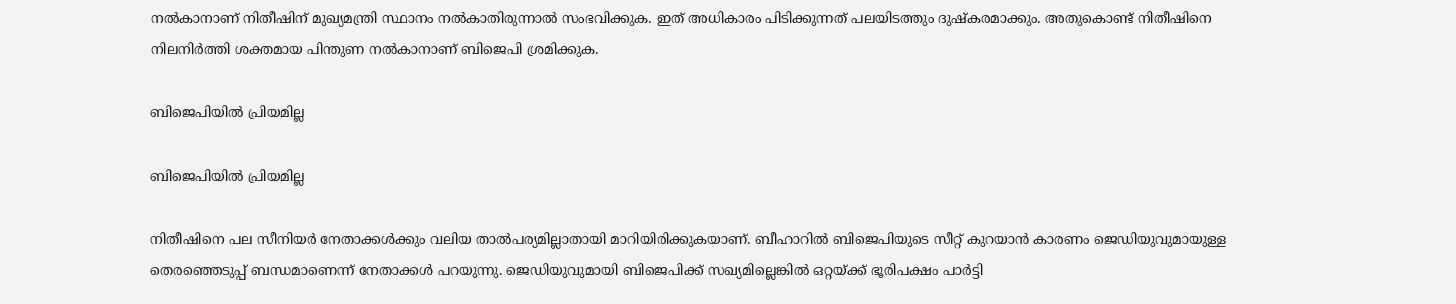നല്‍കാനാണ് നിതീഷിന് മുഖ്യമന്ത്രി സ്ഥാനം നല്‍കാതിരുന്നാല്‍ സംഭവിക്കുക. ഇത് അധികാരം പിടിക്കുന്നത് പലയിടത്തും ദുഷ്‌കരമാക്കും. അതുകൊണ്ട് നിതീഷിനെ നിലനിര്‍ത്തി ശക്തമായ പിന്തുണ നല്‍കാനാണ് ബിജെപി ശ്രമിക്കുക.

ബിജെപിയില്‍ പ്രിയമില്ല

ബിജെപിയില്‍ പ്രിയമില്ല

നിതീഷിനെ പല സീനിയര്‍ നേതാക്കള്‍ക്കും വലിയ താല്‍പര്യമില്ലാതായി മാറിയിരിക്കുകയാണ്. ബീഹാറില്‍ ബിജെപിയുടെ സീറ്റ് കുറയാന്‍ കാരണം ജെഡിയുവുമായുള്ള തെരഞ്ഞെടുപ്പ് ബന്ധമാണെന്ന് നേതാക്കള്‍ പറയുന്നു. ജെഡിയുവുമായി ബിജെപിക്ക് സഖ്യമില്ലെങ്കില്‍ ഒറ്റയ്ക്ക് ഭൂരിപക്ഷം പാര്‍ട്ടി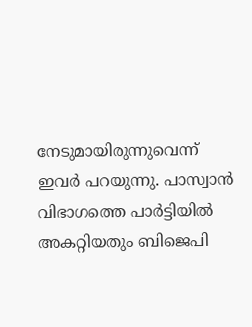നേടുമായിരുന്നുവെന്ന് ഇവര്‍ പറയുന്നു. പാസ്വാന്‍ വിഭാഗത്തെ പാര്‍ട്ടിയില്‍ അകറ്റിയതും ബിജെപി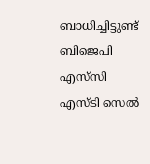ബാധിച്ചിട്ടുണ്ട് ബിജെപി എസ്‌സി എസ്ടി സെല്‍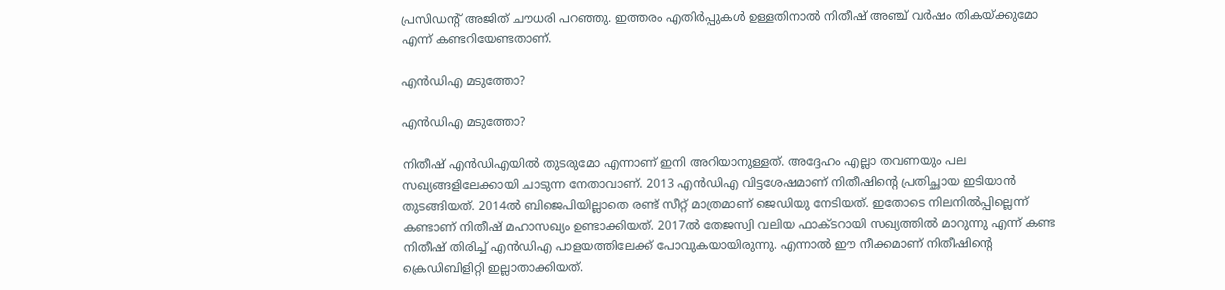പ്രസിഡന്റ് അജിത് ചൗധരി പറഞ്ഞു. ഇത്തരം എതിര്‍പ്പുകള്‍ ഉള്ളതിനാല്‍ നിതീഷ് അഞ്ച് വര്‍ഷം തികയ്ക്കുമോ എന്ന് കണ്ടറിയേണ്ടതാണ്.

എന്‍ഡിഎ മടുത്തോ?

എന്‍ഡിഎ മടുത്തോ?

നിതീഷ് എന്‍ഡിഎയില്‍ തുടരുമോ എന്നാണ് ഇനി അറിയാനുള്ളത്. അദ്ദേഹം എല്ലാ തവണയും പല സഖ്യങ്ങളിലേക്കായി ചാടുന്ന നേതാവാണ്. 2013 എന്‍ഡിഎ വിട്ടശേഷമാണ് നിതീഷിന്റെ പ്രതിച്ഛായ ഇടിയാന്‍ തുടങ്ങിയത്. 2014ല്‍ ബിജെപിയില്ലാതെ രണ്ട് സീറ്റ് മാത്രമാണ് ജെഡിയു നേടിയത്. ഇതോടെ നിലനില്‍പ്പില്ലെന്ന് കണ്ടാണ് നിതീഷ് മഹാസഖ്യം ഉണ്ടാക്കിയത്. 2017ല്‍ തേജസ്വി വലിയ ഫാക്ടറായി സഖ്യത്തില്‍ മാറുന്നു എന്ന് കണ്ട നിതീഷ് തിരിച്ച് എന്‍ഡിഎ പാളയത്തിലേക്ക് പോവുകയായിരുന്നു. എന്നാല്‍ ഈ നീക്കമാണ് നിതീഷിന്റെ ക്രെഡിബിളിറ്റി ഇല്ലാതാക്കിയത്.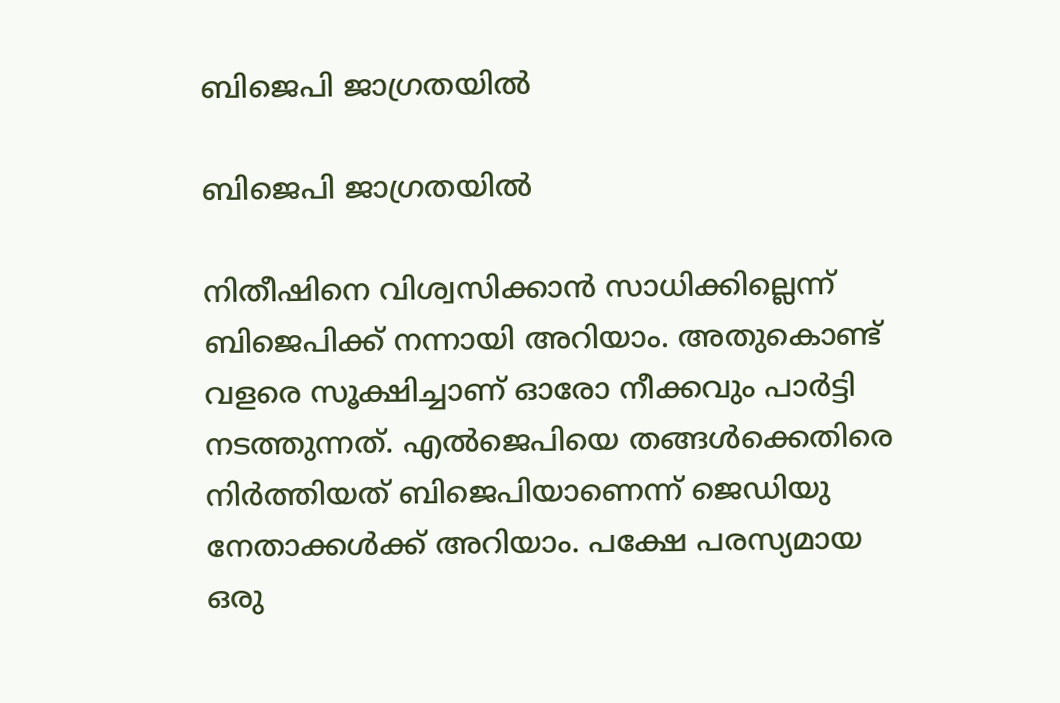ബിജെപി ജാഗ്രതയില്‍

ബിജെപി ജാഗ്രതയില്‍

നിതീഷിനെ വിശ്വസിക്കാന്‍ സാധിക്കില്ലെന്ന് ബിജെപിക്ക് നന്നായി അറിയാം. അതുകൊണ്ട് വളരെ സൂക്ഷിച്ചാണ് ഓരോ നീക്കവും പാര്‍ട്ടി നടത്തുന്നത്. എല്‍ജെപിയെ തങ്ങള്‍ക്കെതിരെ നിര്‍ത്തിയത് ബിജെപിയാണെന്ന് ജെഡിയു നേതാക്കള്‍ക്ക് അറിയാം. പക്ഷേ പരസ്യമായ ഒരു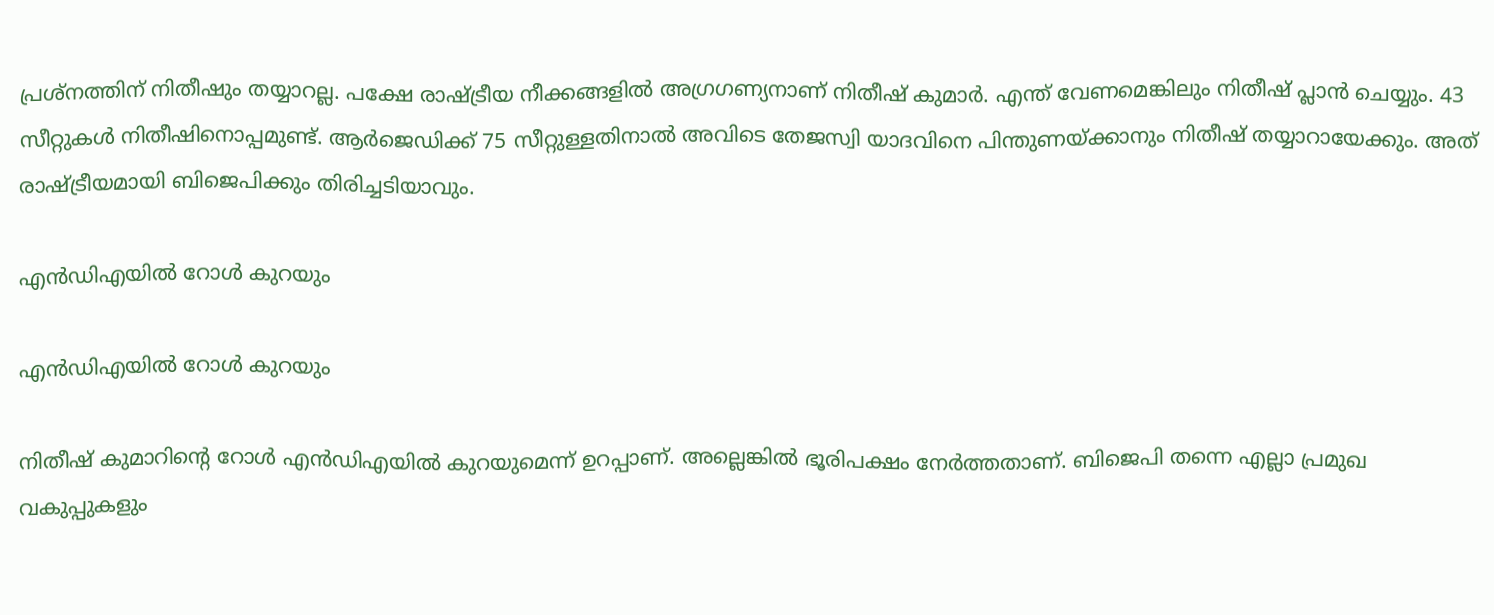പ്രശ്‌നത്തിന് നിതീഷും തയ്യാറല്ല. പക്ഷേ രാഷ്ട്രീയ നീക്കങ്ങളില്‍ അഗ്രഗണ്യനാണ് നിതീഷ് കുമാര്‍. എന്ത് വേണമെങ്കിലും നിതീഷ് പ്ലാന്‍ ചെയ്യും. 43 സീറ്റുകള്‍ നിതീഷിനൊപ്പമുണ്ട്. ആര്‍ജെഡിക്ക് 75 സീറ്റുള്ളതിനാല്‍ അവിടെ തേജസ്വി യാദവിനെ പിന്തുണയ്ക്കാനും നിതീഷ് തയ്യാറായേക്കും. അത് രാഷ്ട്രീയമായി ബിജെപിക്കും തിരിച്ചടിയാവും.

എന്‍ഡിഎയില്‍ റോള്‍ കുറയും

എന്‍ഡിഎയില്‍ റോള്‍ കുറയും

നിതീഷ് കുമാറിന്റെ റോള്‍ എന്‍ഡിഎയില്‍ കുറയുമെന്ന് ഉറപ്പാണ്. അല്ലെങ്കില്‍ ഭൂരിപക്ഷം നേര്‍ത്തതാണ്. ബിജെപി തന്നെ എല്ലാ പ്രമുഖ വകുപ്പുകളും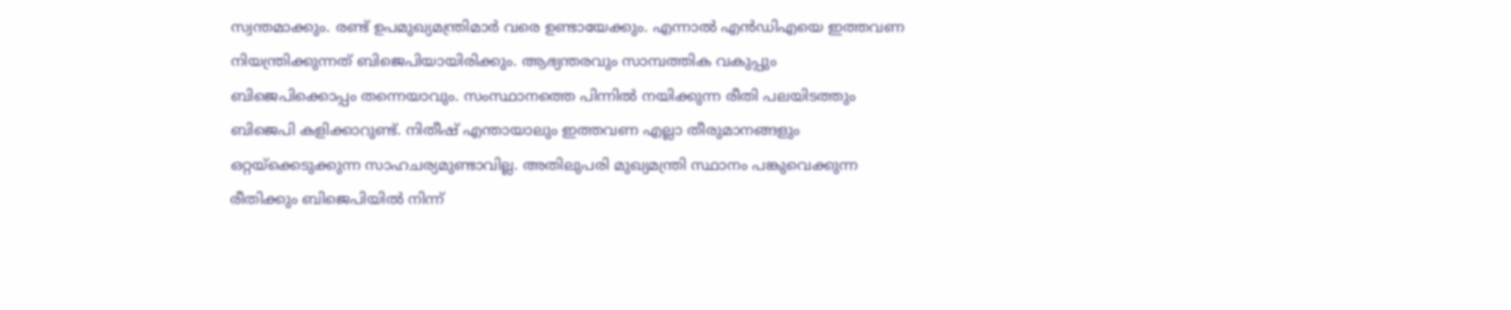സ്വന്തമാക്കും. രണ്ട് ഉപമുഖ്യമന്ത്രിമാര്‍ വരെ ഉണ്ടായേക്കും. എന്നാല്‍ എന്‍ഡിഎയെ ഇത്തവണ നിയന്ത്രിക്കുന്നത് ബിജെപിയായിരിക്കും. ആഭ്യന്തരവും സാമ്പത്തിക വകുപ്പും ബിജെപിക്കൊപ്പം തന്നെയാവും. സംസ്ഥാനത്തെ പിന്നില്‍ നയിക്കുന്ന രീതി പലയിടത്തും ബിജെപി കളിക്കാറുണ്ട്. നിതീഷ് എന്തായാലും ഇത്തവണ എല്ലാ തീരുമാനങ്ങളും ഒറ്റയ്‌ക്കെടുക്കുന്ന സാഹചര്യമുണ്ടാവില്ല. അതിലുപരി മുഖ്യമന്ത്രി സ്ഥാനം പങ്കുവെക്കുന്ന രീതിക്കും ബിജെപിയില്‍ നിന്ന്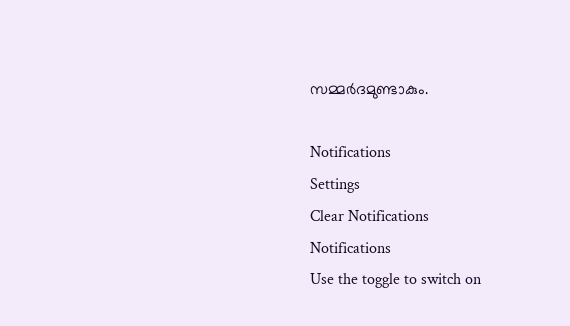സമ്മര്‍ദമുണ്ടാകും.

Notifications
Settings
Clear Notifications
Notifications
Use the toggle to switch on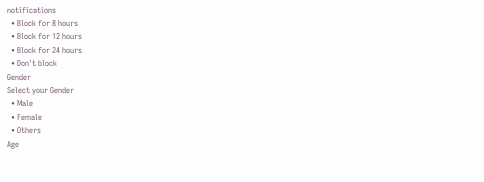notifications
  • Block for 8 hours
  • Block for 12 hours
  • Block for 24 hours
  • Don't block
Gender
Select your Gender
  • Male
  • Female
  • Others
Age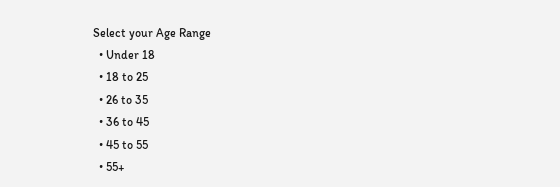Select your Age Range
  • Under 18
  • 18 to 25
  • 26 to 35
  • 36 to 45
  • 45 to 55
  • 55+